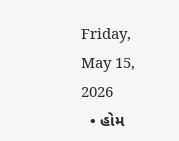Friday, May 15, 2026
  • હોમ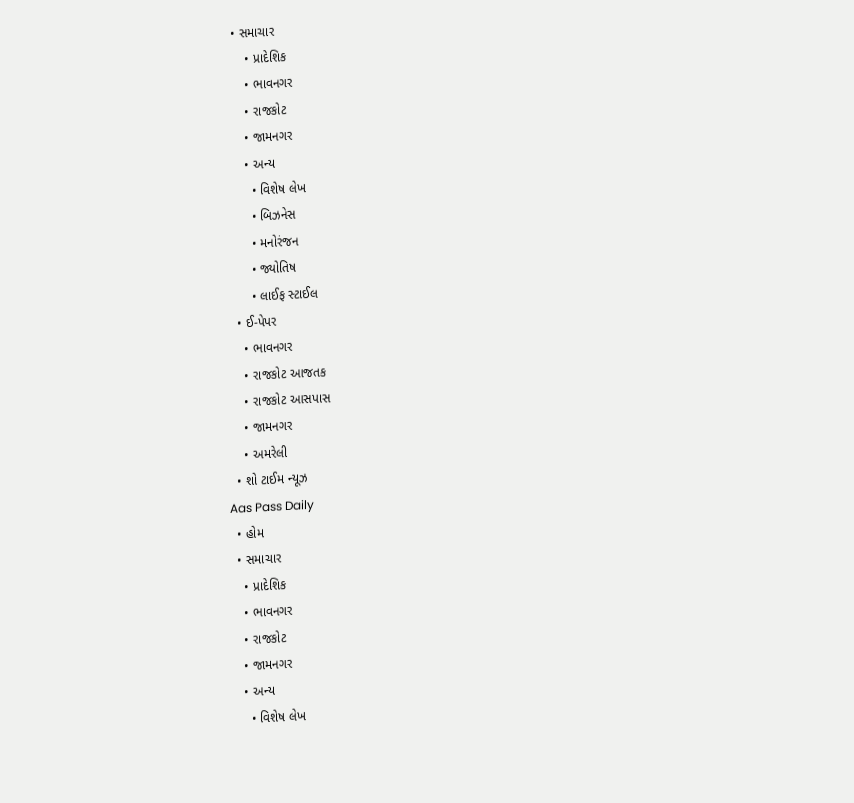• સમાચાર
    • પ્રાદેશિક
    • ભાવનગર
    • રાજકોટ
    • જામનગર
    • અન્ય
      • વિશેષ લેખ
      • બિઝનેસ
      • મનોરંજન
      • જ્યોતિષ
      • લાઈફ સ્ટાઈલ
  • ઈ-પેપર
    • ભાવનગર
    • રાજકોટ આજતક
    • રાજકોટ આસપાસ
    • જામનગર
    • અમરેલી
  • શો ટાઈમ ન્યૂઝ
Aas Pass Daily
  • હોમ
  • સમાચાર
    • પ્રાદેશિક
    • ભાવનગર
    • રાજકોટ
    • જામનગર
    • અન્ય
      • વિશેષ લેખ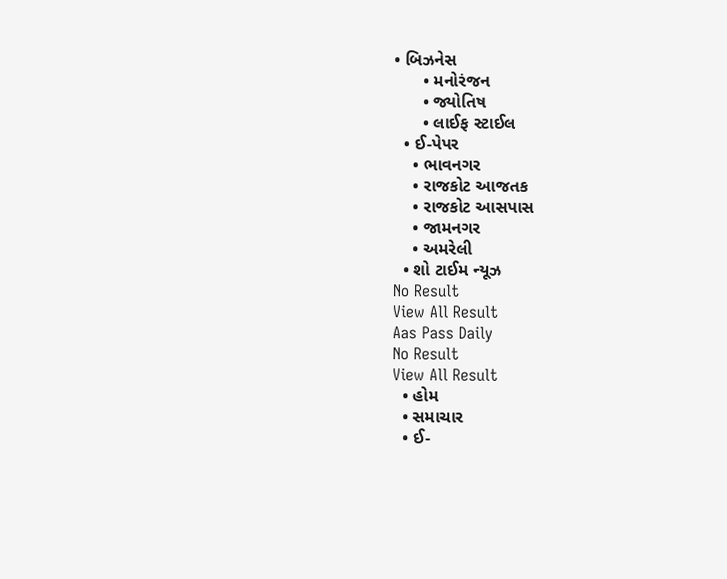• બિઝનેસ
      • મનોરંજન
      • જ્યોતિષ
      • લાઈફ સ્ટાઈલ
  • ઈ-પેપર
    • ભાવનગર
    • રાજકોટ આજતક
    • રાજકોટ આસપાસ
    • જામનગર
    • અમરેલી
  • શો ટાઈમ ન્યૂઝ
No Result
View All Result
Aas Pass Daily
No Result
View All Result
  • હોમ
  • સમાચાર
  • ઈ-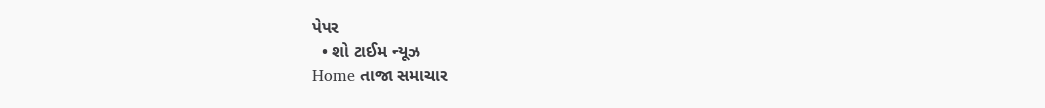પેપર
  • શો ટાઈમ ન્યૂઝ
Home તાજા સમાચાર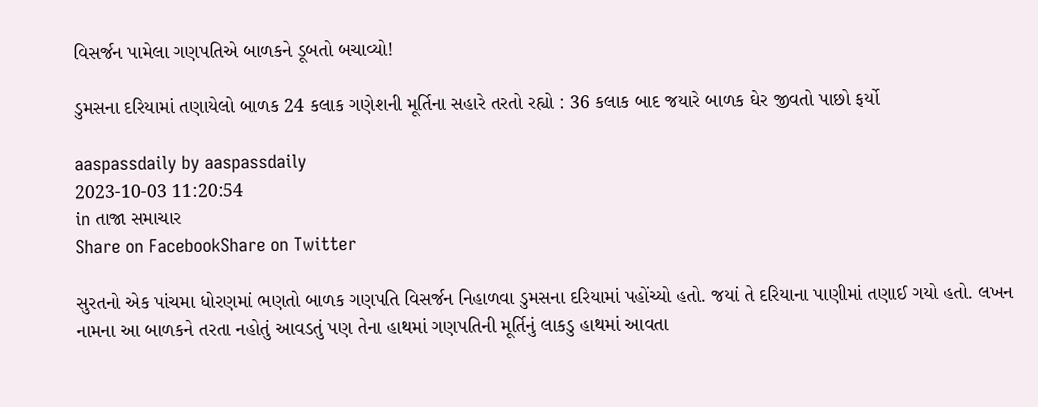વિસર્જન પામેલા ગણપતિએ બાળકને ડૂબતો બચાવ્યો!

ડુમસના દરિયામાં તણાયેલો બાળક 24 કલાક ગણેશની મૂર્તિના સહારે તરતો રહ્યો : 36 કલાક બાદ જયારે બાળક ઘેર જીવતો પાછો ફર્યો

aaspassdaily by aaspassdaily
2023-10-03 11:20:54
in તાજા સમાચાર
Share on FacebookShare on Twitter

સુરતનો એક પાંચમા ધોરણમાં ભણતો બાળક ગણપતિ વિસર્જન નિહાળવા ડુમસના દરિયામાં પહોંચ્યો હતો. જયાં તે દરિયાના પાણીમાં તણાઈ ગયો હતો. લખન નામના આ બાળકને તરતા નહોતું આવડતું પણ તેના હાથમાં ગણપતિની મૂર્તિનું લાકડુ હાથમાં આવતા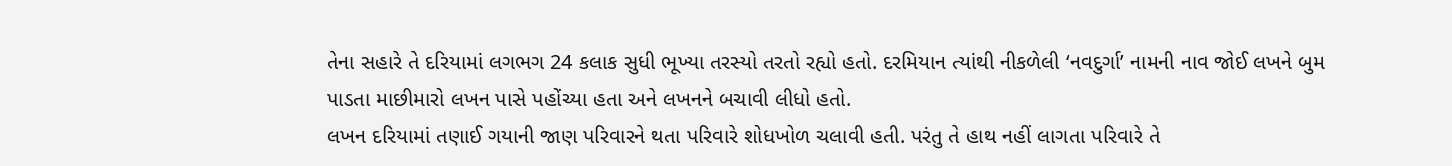તેના સહારે તે દરિયામાં લગભગ 24 કલાક સુધી ભૂખ્યા તરસ્યો તરતો રહ્યો હતો. દરમિયાન ત્યાંથી નીકળેલી ‘નવદુર્ગા’ નામની નાવ જોઈ લખને બુમ પાડતા માછીમારો લખન પાસે પહોંચ્યા હતા અને લખનને બચાવી લીધો હતો.
લખન દરિયામાં તણાઈ ગયાની જાણ પરિવારને થતા પરિવારે શોધખોળ ચલાવી હતી. પરંતુ તે હાથ નહીં લાગતા પરિવારે તે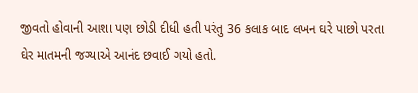જીવતો હોવાની આશા પણ છોડી દીધી હતી પરંતુ 36 કલાક બાદ લખન ઘરે પાછો પરતા ઘેર માતમની જગ્યાએ આનંદ છવાઈ ગયો હતો.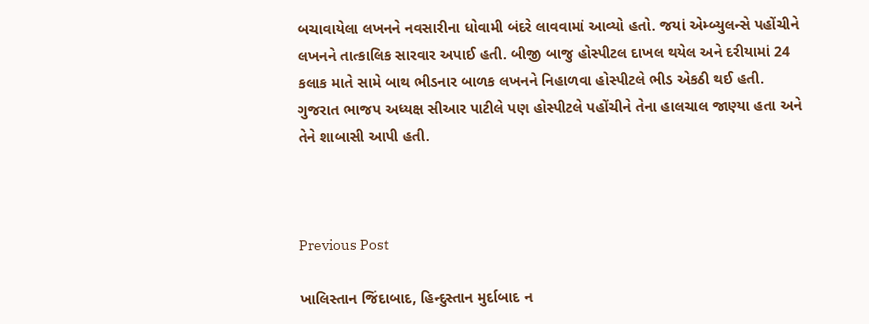બચાવાયેલા લખનને નવસારીના ધોવામી બંદરે લાવવામાં આવ્યો હતો. જયાં એમ્બ્યુલન્સે પહોંચીને લખનને તાત્કાલિક સારવાર અપાઈ હતી. બીજી બાજુ હોસ્પીટલ દાખલ થયેલ અને દરીયામાં 24 કલાક માતે સામે બાથ ભીડનાર બાળક લખનને નિહાળવા હોસ્પીટલે ભીડ એકઠી થઈ હતી. ગુજરાત ભાજપ અધ્યક્ષ સીઆર પાટીલે પણ હોસ્પીટલે પહોંચીને તેના હાલચાલ જાણ્યા હતા અને તેને શાબાસી આપી હતી.



Previous Post

ખાલિસ્તાન જિંદાબાદ, હિન્દુસ્તાન મુર્દાબાદ ન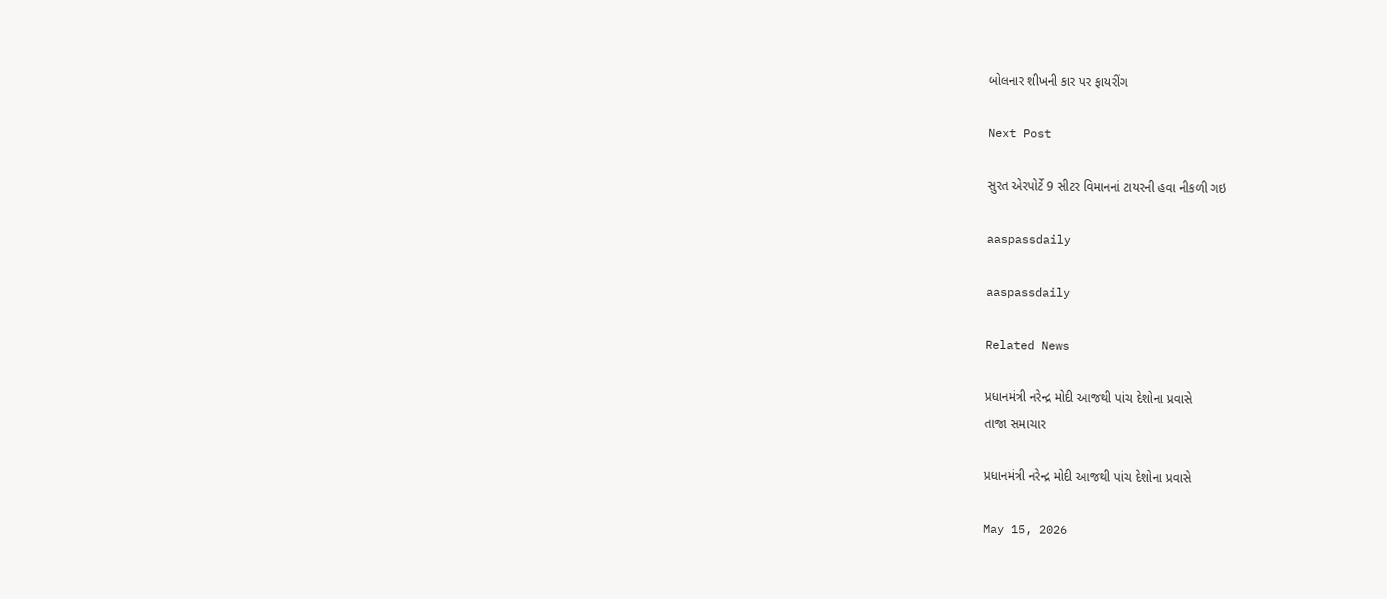બોલનાર શીખની કાર પર ફાયરીંગ

Next Post

સુરત એરપોર્ટે 9 સીટર વિમાનનાં ટાયરની હવા નીકળી ગઇ

aaspassdaily

aaspassdaily

Related News

પ્રધાનમંત્રી નરેન્દ્ર મોદી આજથી પાંચ દેશોના પ્રવાસે
તાજા સમાચાર

પ્રધાનમંત્રી નરેન્દ્ર મોદી આજથી પાંચ દેશોના પ્રવાસે

May 15, 2026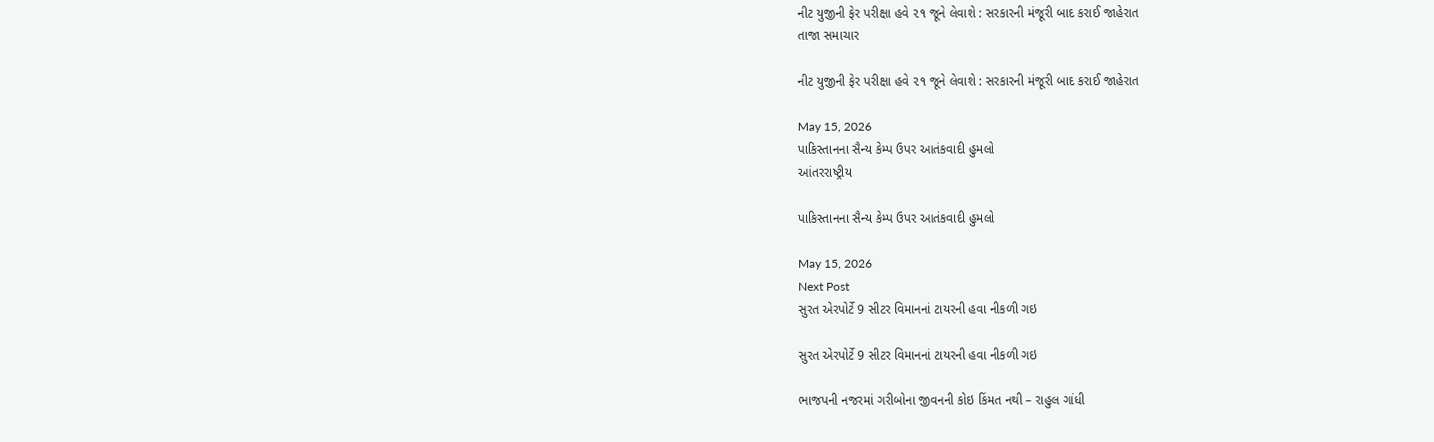નીટ યુજીની ફેર પરીક્ષા હવે ૨૧ જૂને લેવાશે : સરકારની મંજૂરી બાદ કરાઈ જાહેરાત
તાજા સમાચાર

નીટ યુજીની ફેર પરીક્ષા હવે ૨૧ જૂને લેવાશે : સરકારની મંજૂરી બાદ કરાઈ જાહેરાત

May 15, 2026
પાકિસ્તાનના સૈન્ય કેમ્પ ઉપર આતંકવાદી હુમલો
આંતરરાષ્ટ્રીય

પાકિસ્તાનના સૈન્ય કેમ્પ ઉપર આતંકવાદી હુમલો

May 15, 2026
Next Post
સુરત એરપોર્ટે 9 સીટર વિમાનનાં ટાયરની હવા નીકળી ગઇ

સુરત એરપોર્ટે 9 સીટર વિમાનનાં ટાયરની હવા નીકળી ગઇ

ભાજપની નજરમાં ગરીબોના જીવનની કોઇ કિંમત નથી – રાહુલ ગાંધી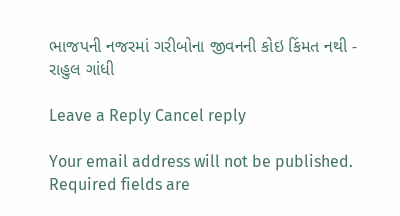ભાજપની નજરમાં ગરીબોના જીવનની કોઇ કિંમત નથી - રાહુલ ગાંધી

Leave a Reply Cancel reply

Your email address will not be published. Required fields are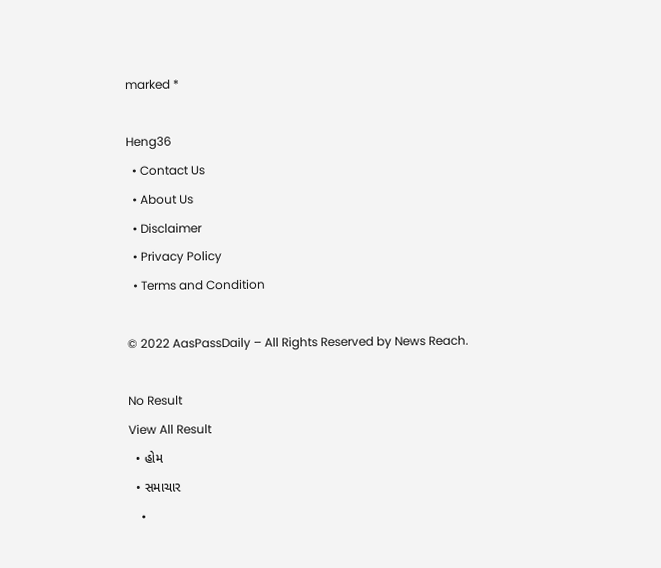marked *

Heng36
  • Contact Us
  • About Us
  • Disclaimer
  • Privacy Policy
  • Terms and Condition

© 2022 AasPassDaily – All Rights Reserved by News Reach.

No Result
View All Result
  • હોમ
  • સમાચાર
    •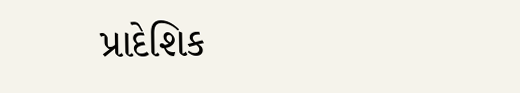પ્રાદેશિક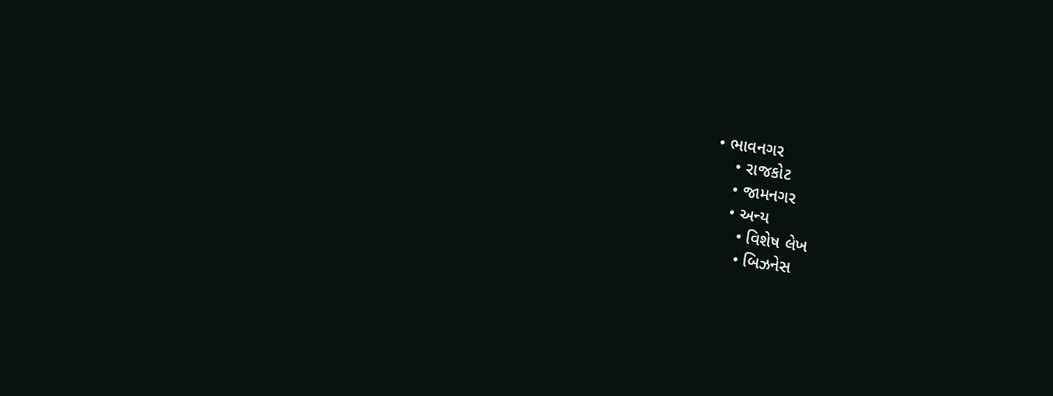• ભાવનગર
    • રાજકોટ
    • જામનગર
    • અન્ય
      • વિશેષ લેખ
      • બિઝનેસ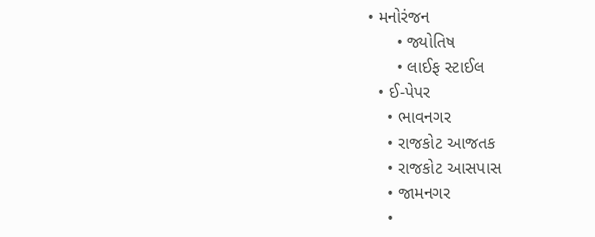• મનોરંજન
      • જ્યોતિષ
      • લાઈફ સ્ટાઈલ
  • ઈ-પેપર
    • ભાવનગર
    • રાજકોટ આજતક
    • રાજકોટ આસપાસ
    • જામનગર
    •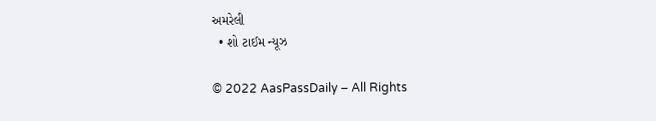અમરેલી
  • શો ટાઈમ ન્યૂઝ

© 2022 AasPassDaily – All Rights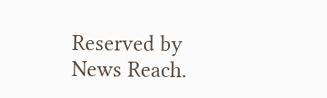Reserved by News Reach.